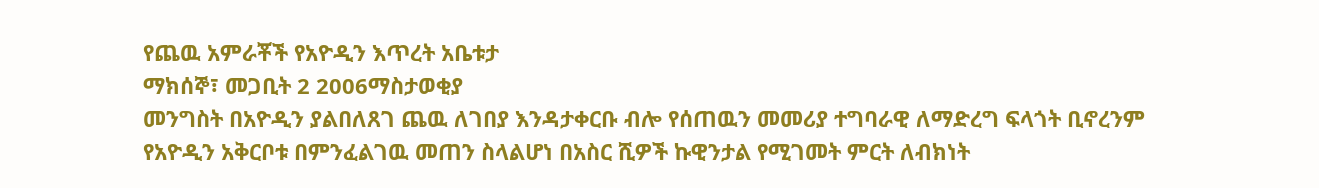የጨዉ አምራቾች የአዮዲን እጥረት አቤቱታ
ማክሰኞ፣ መጋቢት 2 2006ማስታወቂያ
መንግስት በአዮዲን ያልበለጸገ ጨዉ ለገበያ እንዳታቀርቡ ብሎ የሰጠዉን መመሪያ ተግባራዊ ለማድረግ ፍላጎት ቢኖረንም የአዮዲን አቅርቦቱ በምንፈልገዉ መጠን ስላልሆነ በአስር ሺዎች ኩዊንታል የሚገመት ምርት ለብክነት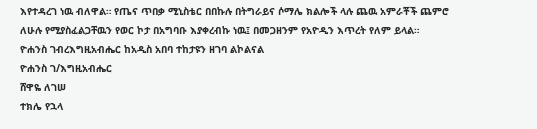እየተዳረገ ነዉ ብለዋል። የጤና ጥበቃ ሚኒስቴር በበኩሉ በትግራይና ሶማሌ ክልሎች ላሉ ጨዉ አምራቾች ጨምሮ ለሁሉ የሚያስፈልጋቸዉን የወር ኮታ በአግባቡ እያቀረብኩ ነዉ፤ በመጋዘንም የአዮዲን እጥረት የለም ይላል።
ዮሐንስ ገብረእግዚአብሔር ከአዲስ አበባ ተከታዩን ዘገባ ልኮልናል
ዮሐንስ ገ/እግዚአብሔር
ሸዋዬ ለገሠ
ተክሌ የኋላ